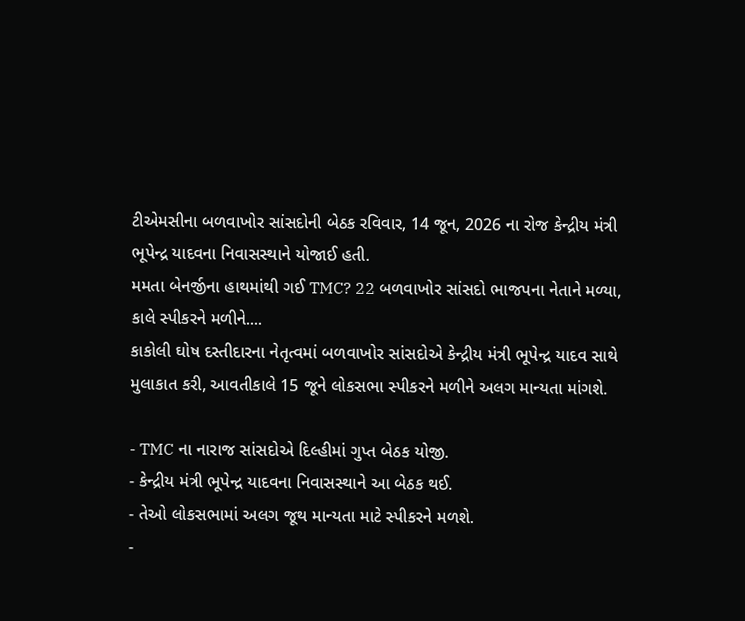ટીએમસીના બળવાખોર સાંસદોની બેઠક રવિવાર, 14 જૂન, 2026 ના રોજ કેન્દ્રીય મંત્રી ભૂપેન્દ્ર યાદવના નિવાસસ્થાને યોજાઈ હતી.
મમતા બેનર્જીના હાથમાંથી ગઈ TMC? 22 બળવાખોર સાંસદો ભાજપના નેતાને મળ્યા, કાલે સ્પીકરને મળીને....
કાકોલી ઘોષ દસ્તીદારના નેતૃત્વમાં બળવાખોર સાંસદોએ કેન્દ્રીય મંત્રી ભૂપેન્દ્ર યાદવ સાથે મુલાકાત કરી, આવતીકાલે 15 જૂને લોકસભા સ્પીકરને મળીને અલગ માન્યતા માંગશે.

- TMC ના નારાજ સાંસદોએ દિલ્હીમાં ગુપ્ત બેઠક યોજી.
- કેન્દ્રીય મંત્રી ભૂપેન્દ્ર યાદવના નિવાસસ્થાને આ બેઠક થઈ.
- તેઓ લોકસભામાં અલગ જૂથ માન્યતા માટે સ્પીકરને મળશે.
-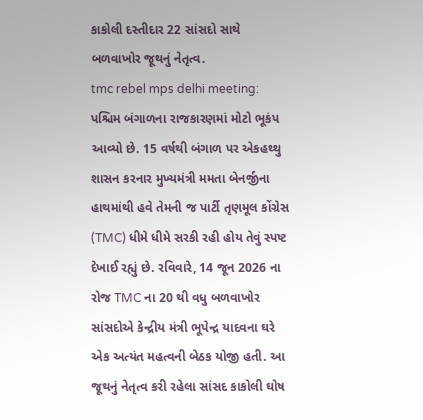કાકોલી દસ્તીદાર 22 સાંસદો સાથે બળવાખોર જૂથનું નેતૃત્વ.
tmc rebel mps delhi meeting: પશ્ચિમ બંગાળના રાજકારણમાં મોટો ભૂકંપ આવ્યો છે. 15 વર્ષથી બંગાળ પર એકહથ્થુ શાસન કરનાર મુખ્યમંત્રી મમતા બેનર્જીના હાથમાંથી હવે તેમની જ પાર્ટી તૃણમૂલ કોંગ્રેસ (TMC) ધીમે ધીમે સરકી રહી હોય તેવું સ્પષ્ટ દેખાઈ રહ્યું છે. રવિવારે, 14 જૂન 2026 ના રોજ TMC ના 20 થી વધુ બળવાખોર સાંસદોએ કેન્દ્રીય મંત્રી ભૂપેન્દ્ર યાદવના ઘરે એક અત્યંત મહત્વની બેઠક યોજી હતી. આ જૂથનું નેતૃત્વ કરી રહેલા સાંસદ કાકોલી ઘોષ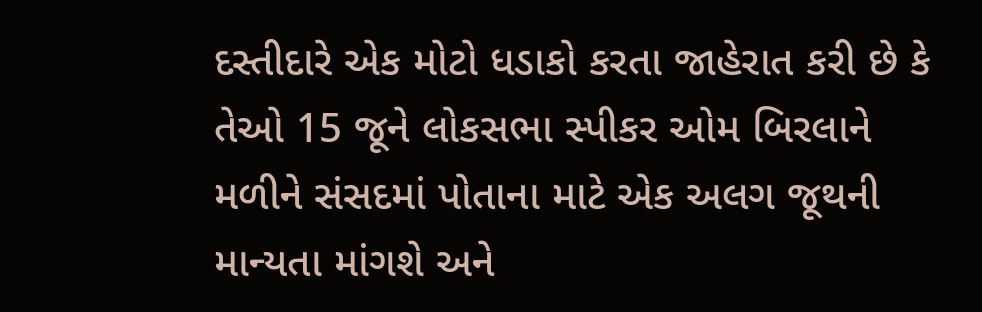દસ્તીદારે એક મોટો ધડાકો કરતા જાહેરાત કરી છે કે તેઓ 15 જૂને લોકસભા સ્પીકર ઓમ બિરલાને મળીને સંસદમાં પોતાના માટે એક અલગ જૂથની માન્યતા માંગશે અને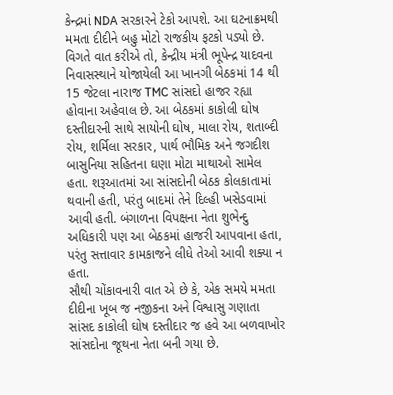કેન્દ્રમાં NDA સરકારને ટેકો આપશે. આ ઘટનાક્રમથી મમતા દીદીને બહુ મોટો રાજકીય ફટકો પડ્યો છે.
વિગતે વાત કરીએ તો, કેન્દ્રીય મંત્રી ભૂપેન્દ્ર યાદવના નિવાસસ્થાને યોજાયેલી આ ખાનગી બેઠકમાં 14 થી 15 જેટલા નારાજ TMC સાંસદો હાજર રહ્યા હોવાના અહેવાલ છે. આ બેઠકમાં કાકોલી ઘોષ દસ્તીદારની સાથે સાયોની ઘોષ, માલા રોય, શતાબ્દી રોય, શર્મિલા સરકાર, પાર્થ ભૌમિક અને જગદીશ બાસુનિયા સહિતના ઘણા મોટા માથાઓ સામેલ હતા. શરૂઆતમાં આ સાંસદોની બેઠક કોલકાતામાં થવાની હતી, પરંતુ બાદમાં તેને દિલ્હી ખસેડવામાં આવી હતી. બંગાળના વિપક્ષના નેતા શુભેન્દુ અધિકારી પણ આ બેઠકમાં હાજરી આપવાના હતા, પરંતુ સત્તાવાર કામકાજને લીધે તેઓ આવી શક્યા ન હતા.
સૌથી ચોંકાવનારી વાત એ છે કે, એક સમયે મમતા દીદીના ખૂબ જ નજીકના અને વિશ્વાસુ ગણાતા સાંસદ કાકોલી ઘોષ દસ્તીદાર જ હવે આ બળવાખોર સાંસદોના જૂથના નેતા બની ગયા છે.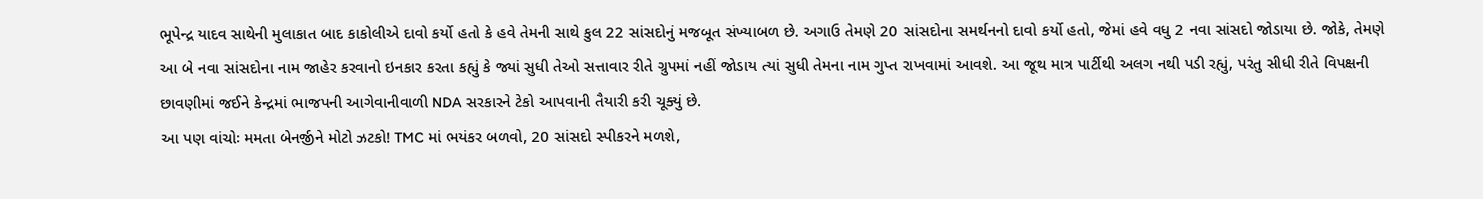ભૂપેન્દ્ર યાદવ સાથેની મુલાકાત બાદ કાકોલીએ દાવો કર્યો હતો કે હવે તેમની સાથે કુલ 22 સાંસદોનું મજબૂત સંખ્યાબળ છે. અગાઉ તેમણે 20 સાંસદોના સમર્થનનો દાવો કર્યો હતો, જેમાં હવે વધુ 2 નવા સાંસદો જોડાયા છે. જોકે, તેમણે આ બે નવા સાંસદોના નામ જાહેર કરવાનો ઇનકાર કરતા કહ્યું કે જ્યાં સુધી તેઓ સત્તાવાર રીતે ગ્રુપમાં નહીં જોડાય ત્યાં સુધી તેમના નામ ગુપ્ત રાખવામાં આવશે. આ જૂથ માત્ર પાર્ટીથી અલગ નથી પડી રહ્યું, પરંતુ સીધી રીતે વિપક્ષની છાવણીમાં જઈને કેન્દ્રમાં ભાજપની આગેવાનીવાળી NDA સરકારને ટેકો આપવાની તૈયારી કરી ચૂક્યું છે.
આ પણ વાંચોઃ મમતા બેનર્જીને મોટો ઝટકો! TMC માં ભયંકર બળવો, 20 સાંસદો સ્પીકરને મળશે,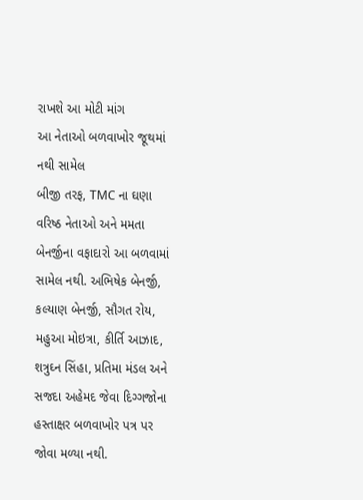રાખશે આ મોટી માંગ
આ નેતાઓ બળવાખોર જૂથમાં નથી સામેલ
બીજી તરફ, TMC ના ઘણા વરિષ્ઠ નેતાઓ અને મમતા બેનર્જીના વફાદારો આ બળવામાં સામેલ નથી. અભિષેક બેનર્જી, કલ્યાણ બેનર્જી, સૌગત રોય, મહુઆ મોઇત્રા, કીર્તિ આઝાદ, શત્રુઘ્ન સિંહા, પ્રતિમા મંડલ અને સજદા અહેમદ જેવા દિગ્ગજોના હસ્તાક્ષર બળવાખોર પત્ર પર જોવા મળ્યા નથી.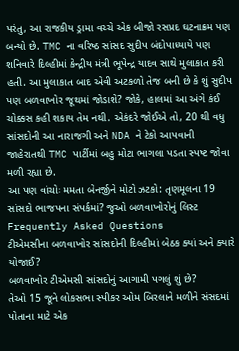પરંતુ, આ રાજકીય ડ્રામા વચ્ચે એક બીજો રસપ્રદ ઘટનાક્રમ પણ બન્યો છે. TMC ના વરિષ્ઠ સાંસદ સુદીપ બંદોપાધ્યાયે પણ શનિવારે દિલ્હીમાં કેન્દ્રીય મંત્રી ભૂપેન્દ્ર યાદવ સાથે મુલાકાત કરી હતી. આ મુલાકાત બાદ એવી અટકળો તેજ બની છે કે શું સુદીપ પણ બળવાખોર જૂથમાં જોડાશે? જોકે, હાલમાં આ અંગે કંઈ ચોક્કસ કહી શકાય તેમ નથી. એકંદરે જોઈએ તો, 20 થી વધુ સાંસદોની આ નારાજગી અને NDA ને ટેકો આપવાની જાહેરાતથી TMC પાર્ટીમાં બહુ મોટા ભાગલા પડતા સ્પષ્ટ જોવા મળી રહ્યા છે.
આ પણ વાંચોઃ મમતા બેનર્જીને મોટો ઝટકો: તૃણમૂલના 19 સાંસદો ભાજપના સંપર્કમાં? જુઓ બળવાખોરોનું લિસ્ટ
Frequently Asked Questions
ટીએમસીના બળવાખોર સાંસદોની દિલ્હીમાં બેઠક ક્યાં અને ક્યારે યોજાઈ?
બળવાખોર ટીએમસી સાંસદોનું આગામી પગલું શું છે?
તેઓ 15 જૂને લોકસભા સ્પીકર ઓમ બિરલાને મળીને સંસદમાં પોતાના માટે એક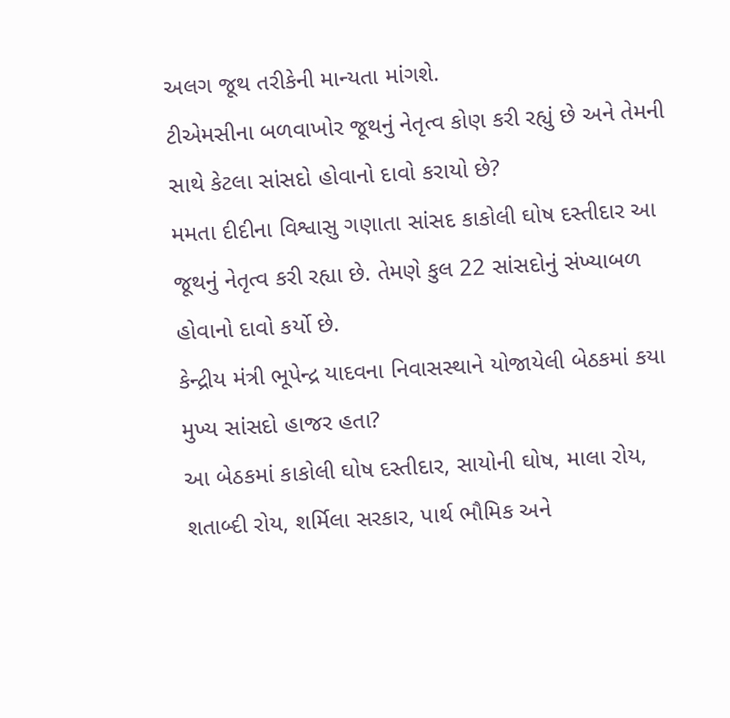અલગ જૂથ તરીકેની માન્યતા માંગશે.
ટીએમસીના બળવાખોર જૂથનું નેતૃત્વ કોણ કરી રહ્યું છે અને તેમની સાથે કેટલા સાંસદો હોવાનો દાવો કરાયો છે?
મમતા દીદીના વિશ્વાસુ ગણાતા સાંસદ કાકોલી ઘોષ દસ્તીદાર આ જૂથનું નેતૃત્વ કરી રહ્યા છે. તેમણે કુલ 22 સાંસદોનું સંખ્યાબળ હોવાનો દાવો કર્યો છે.
કેન્દ્રીય મંત્રી ભૂપેન્દ્ર યાદવના નિવાસસ્થાને યોજાયેલી બેઠકમાં કયા મુખ્ય સાંસદો હાજર હતા?
આ બેઠકમાં કાકોલી ઘોષ દસ્તીદાર, સાયોની ઘોષ, માલા રોય, શતાબ્દી રોય, શર્મિલા સરકાર, પાર્થ ભૌમિક અને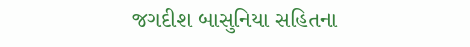જગદીશ બાસુનિયા સહિતના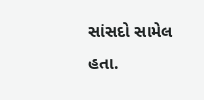સાંસદો સામેલ હતા.